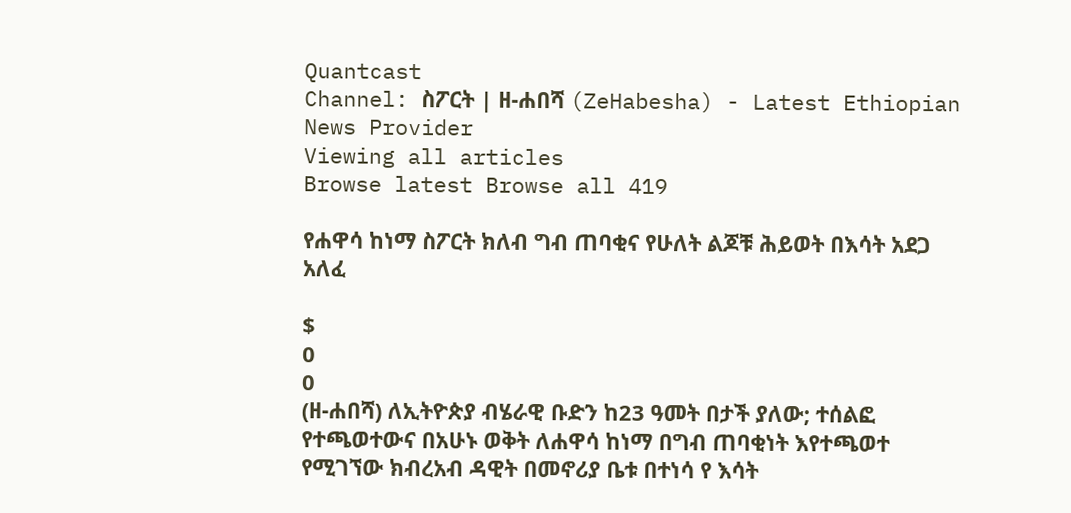Quantcast
Channel: ስፖርት | ዘ-ሐበሻ (ZeHabesha) - Latest Ethiopian News Provider
Viewing all articles
Browse latest Browse all 419

የሐዋሳ ከነማ ስፖርት ክለብ ግብ ጠባቂና የሁለት ልጆቹ ሕይወት በእሳት አደጋ አለፈ

$
0
0
(ዘ-ሐበሻ) ለኢትዮጵያ ብሄራዊ ቡድን ከ23 ዓመት በታች ያለው; ተሰልፎ የተጫወተውና በአሁኑ ወቅት ለሐዋሳ ከነማ በግብ ጠባቂነት እየተጫወተ የሚገኘው ክብረአብ ዳዊት በመኖሪያ ቤቱ በተነሳ የ እሳት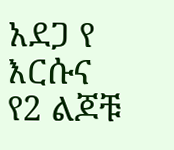አደጋ የ እርሱና የ2 ልጆቹ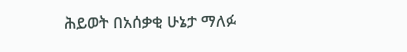ሕይወት በአሰቃቂ ሁኔታ ማለፉ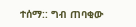ተሰማ:: ግብ ጠባቂው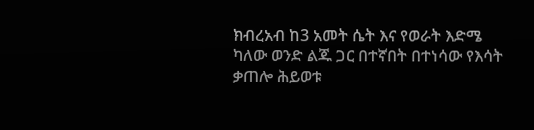ክብረአብ ከ3 አመት ሴት እና የወራት እድሜ ካለው ወንድ ልጁ ጋር በተኛበት በተነሳው የእሳት ቃጠሎ ሕይወቱ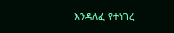እንዳለፈ የተነገረ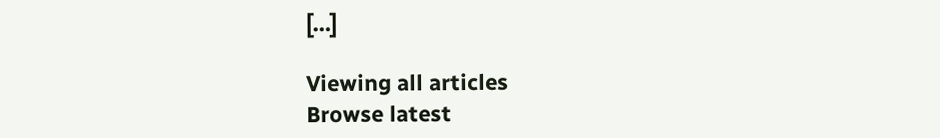[…]

Viewing all articles
Browse latest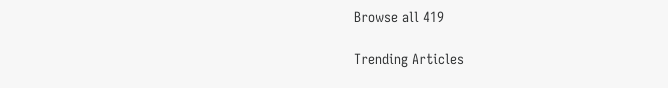Browse all 419

Trending Articles